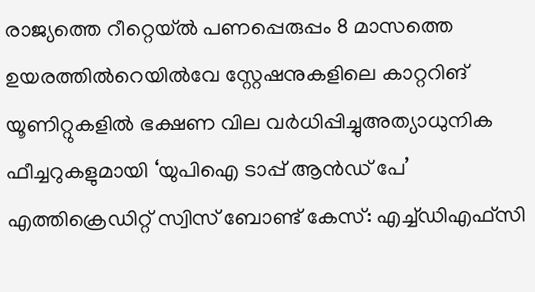രാജ്യത്തെ റീറ്റെയ്ൽ പണപ്പെരുപ്പം 8 മാസത്തെ ഉയരത്തിൽറെയിൽവേ സ്റ്റേഷനുകളിലെ കാറ്ററിങ് യൂണിറ്റുകളിൽ ഭക്ഷണ വില വർധിപ്പിച്ചുഅത്യാധുനിക ഫീച്ചറുകളുമായി ‘യുപിഐ ടാപ്പ് ആൻഡ് പേ’ എത്തിക്രെഡിറ്റ് സ്വിസ് ബോണ്ട് കേസ്: എച്ച്ഡിഎഫ്സി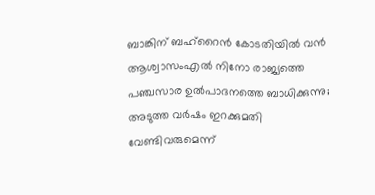ബാങ്കിന് ബഹ്‌റൈൻ കോടതിയിൽ വൻ ആശ്വാസംഎൽ നിനോ രാജ്യത്തെ പഞ്ചസാര ഉൽപാദനത്തെ ബാധിക്കുന്നു; അടുത്ത വർഷം ഇറക്കുമതി വേണ്ടിവരുമെന്ന്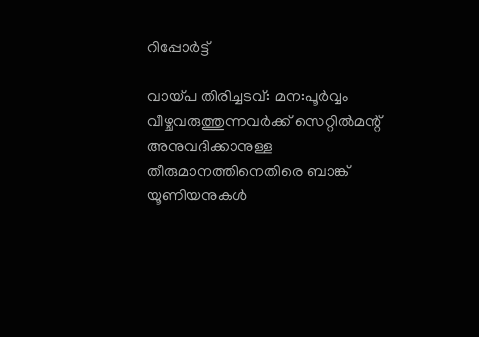റിപ്പോർട്ട്

വായ്പ തിരിച്ചടവ്: മന:പൂര്‍വ്വം വീഴ്ചവരുത്തുന്നവര്‍ക്ക് സെറ്റില്‍മന്റ് അനുവദിക്കാനുള്ള തീരുമാനത്തിനെതിരെ ബാങ്ക് യൂണിയനുകള്‍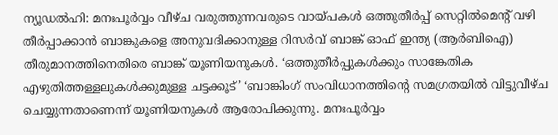ന്യൂഡല്‍ഹി: മനഃപൂര്‍വ്വം വീഴ്ച വരുത്തുന്നവരുടെ വായ്പകള്‍ ഒത്തുതീര്‍പ്പ് സെറ്റില്‍മെന്റ് വഴി തീര്‍പ്പാക്കാന്‍ ബാങ്കുകളെ അനുവദിക്കാനുള്ള റിസര്‍വ് ബാങ്ക് ഓഫ് ഇന്ത്യ (ആര്‍ബിഐ) തീരുമാനത്തിനെതിരെ ബാങ്ക് യൂണിയനുകള്‍. ‘ഒത്തുതീര്‍പ്പുകള്‍ക്കും സാങ്കേതിക എഴുതിത്തള്ളലുകള്‍ക്കുമുള്ള ചട്ടക്കൂട്’ ‘ബാങ്കിംഗ് സംവിധാനത്തിന്റെ സമഗ്രതയില്‍ വിട്ടുവീഴ്ച ചെയ്യുന്നതാണെന്ന് യൂണിയനുകള്‍ ആരോപിക്കുന്നു. മനഃപൂര്‍വ്വം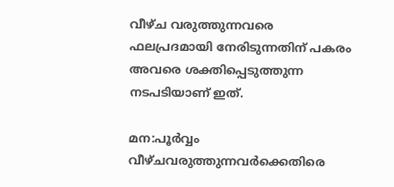വീഴ്ച വരുത്തുന്നവരെ ഫലപ്രദമായി നേരിടുന്നതിന് പകരം അവരെ ശക്തിപ്പെടുത്തുന്ന നടപടിയാണ് ഇത്.

മന:പൂര്‍വ്വം വീഴ്ചവരുത്തുന്നവര്‍ക്കെതിരെ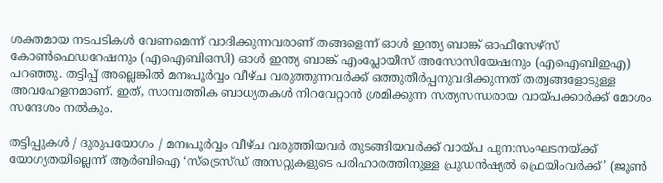ശക്തമായ നടപടികള്‍ വേണമെന്ന് വാദിക്കുന്നവരാണ് തങ്ങളെന്ന് ഓള്‍ ഇന്ത്യ ബാങ്ക് ഓഫീസേഴ്‌സ് കോണ്‍ഫെഡറേഷനും (എഐബിഒസി) ഓള്‍ ഇന്ത്യ ബാങ്ക് എംപ്ലോയീസ് അസോസിയേഷനും (എഐബിഇഎ) പറഞ്ഞു. തട്ടിപ്പ് അല്ലെങ്കില്‍ മനഃപൂര്‍വ്വം വീഴ്ച വരുത്തുന്നവര്‍ക്ക് ഒത്തുതീര്‍പ്പനുവദിക്കുന്നത് തത്വങ്ങളോടുള്ള അവഹേളനമാണ്. ഇത്, സാമ്പത്തിക ബാധ്യതകള്‍ നിറവേറ്റാന്‍ ശ്രമിക്കുന്ന സത്യസന്ധരായ വായ്പക്കാര്‍ക്ക് മോശം സന്ദേശം നല്‍കും.

തട്ടിപ്പുകള്‍ / ദുരുപയോഗം / മനഃപൂര്‍വ്വം വീഴ്ച വരുത്തിയവര്‍ തുടങ്ങിയവര്‍ക്ക് വായ്പ പുന:സംഘടനയ്ക്ക് യോഗ്യതയില്ലെന്ന് ആര്‍ബിഐ ‘സ്‌ട്രെസ്ഡ് അസറ്റുകളുടെ പരിഹാരത്തിനുള്ള പ്രുഡന്‍ഷ്യല്‍ ഫ്രെയിംവര്‍ക്ക്’ (ജൂണ്‍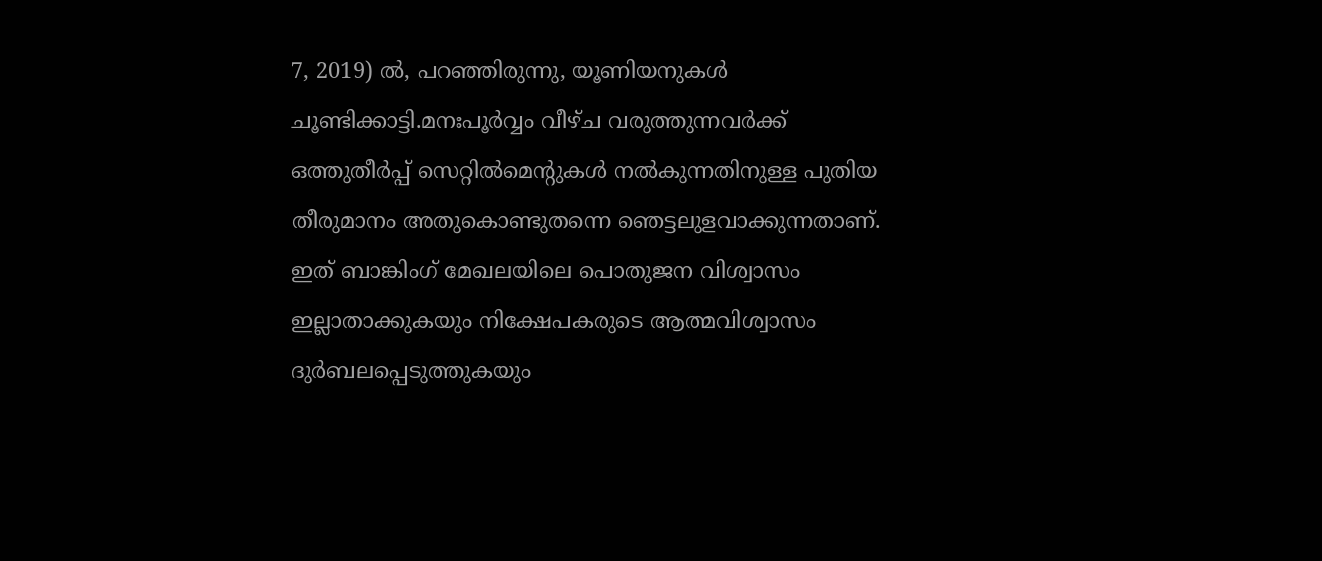7, 2019) ല്‍, പറഞ്ഞിരുന്നു, യൂണിയനുകള്‍ ചൂണ്ടിക്കാട്ടി.മനഃപൂര്‍വ്വം വീഴ്ച വരുത്തുന്നവര്‍ക്ക് ഒത്തുതീര്‍പ്പ് സെറ്റില്‍മെന്റുകള്‍ നല്‍കുന്നതിനുള്ള പുതിയ തീരുമാനം അതുകൊണ്ടുതന്നെ ഞെട്ടലുളവാക്കുന്നതാണ്. ഇത് ബാങ്കിംഗ് മേഖലയിലെ പൊതുജന വിശ്വാസം ഇല്ലാതാക്കുകയും നിക്ഷേപകരുടെ ആത്മവിശ്വാസം ദുര്‍ബലപ്പെടുത്തുകയും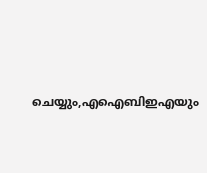ചെയ്യും,എഐബിഇഎയും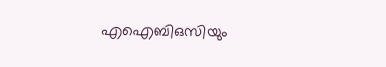എഐബിഒസിയും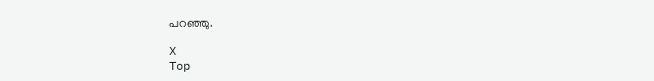പറഞ്ഞു.

X
Top